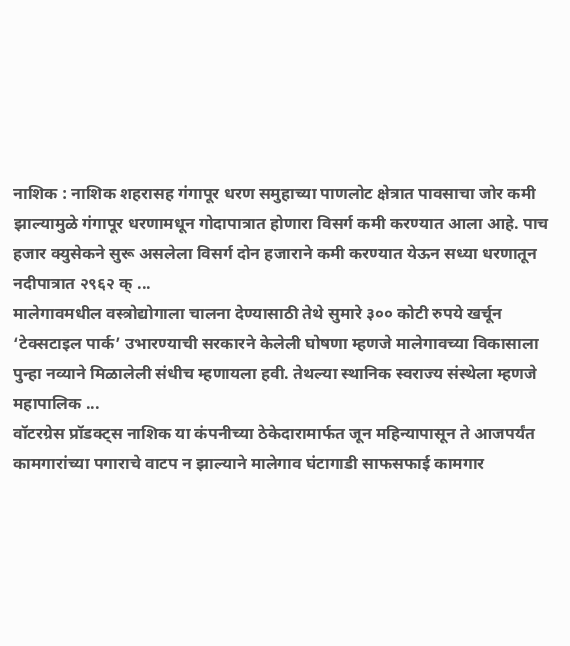नाशिक : नाशिक शहरासह गंगापूर धरण समुहाच्या पाणलोट क्षेत्रात पावसाचा जोर कमी झाल्यामुळे गंगापूर धरणामधून गोदापात्रात होणारा विसर्ग कमी करण्यात आला आहे. पाच हजार क्युसेकने सुरू असलेला विसर्ग दोन हजाराने कमी करण्यात येऊन सध्या धरणातून नदीपात्रात २९६२ क् ...
मालेगावमधील वस्त्रोद्योगाला चालना देण्यासाठी तेथे सुमारे ३०० कोटी रुपये खर्चून ‘टेक्सटाइल पार्क’ उभारण्याची सरकारने केलेली घोषणा म्हणजे मालेगावच्या विकासाला पुन्हा नव्याने मिळालेली संधीच म्हणायला हवी. तेथल्या स्थानिक स्वराज्य संस्थेला म्हणजे महापालिक ...
वॉटरग्रेस प्रॉडक्ट्स नाशिक या कंपनीच्या ठेकेदारामार्फत जून महिन्यापासून ते आजपर्यंत कामगारांच्या पगाराचे वाटप न झाल्याने मालेगाव घंटागाडी साफसफाई कामगार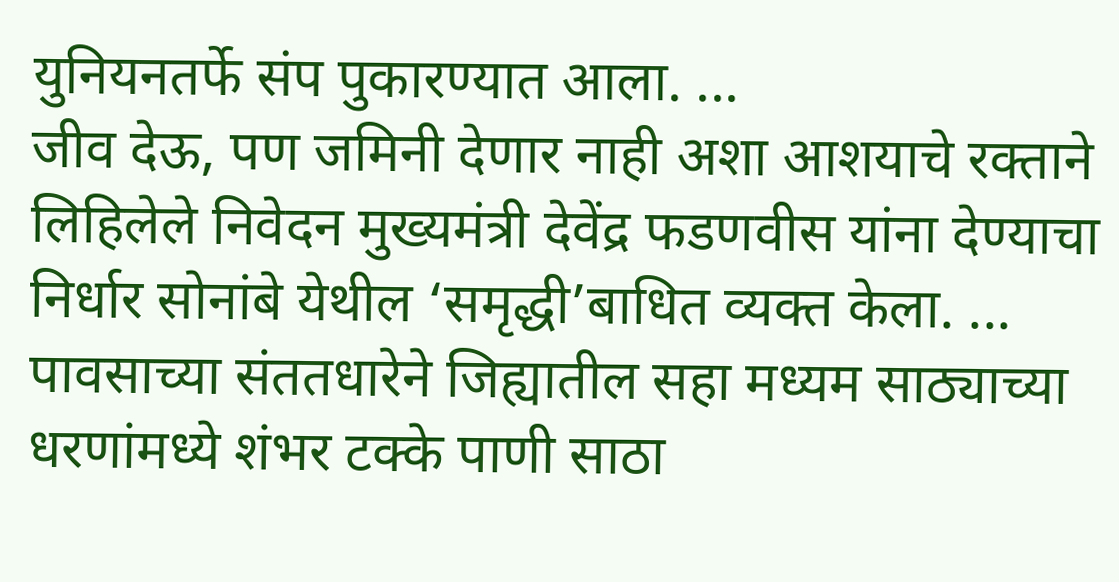युनियनतर्फे संप पुकारण्यात आला. ...
जीव देऊ, पण जमिनी देणार नाही अशा आशयाचे रक्ताने लिहिलेले निवेदन मुख्यमंत्री देवेंद्र फडणवीस यांना देण्याचा निर्धार सोनांबे येथील ‘समृद्धी’बाधित व्यक्त केला. ...
पावसाच्या संततधारेने जिह्यातील सहा मध्यम साठ्याच्या धरणांमध्ये शंभर टक्के पाणी साठा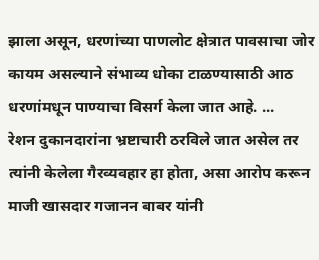झाला असून, धरणांच्या पाणलोट क्षेत्रात पावसाचा जोर कायम असल्याने संभाव्य धोका टाळण्यासाठी आठ धरणांमधून पाण्याचा विसर्ग केला जात आहे. ...
रेशन दुकानदारांना भ्रष्टाचारी ठरविले जात असेल तर त्यांनी केलेला गैरव्यवहार हा होता, असा आरोप करून माजी खासदार गजानन बाबर यांनी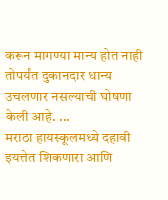करून मागण्या मान्य होत नाही तोपर्यंत दुकानदार धान्य उचलणार नसल्याची घोषणा केली आहे. ...
मराठा हायस्कूलमध्ये दहावी इयत्तेत शिकणारा आणि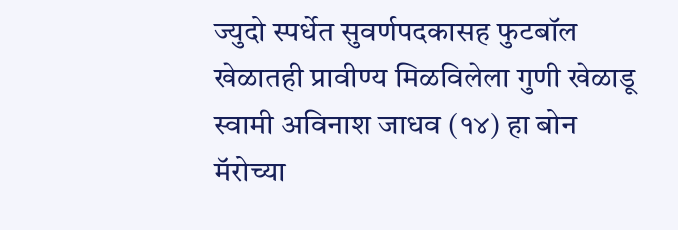ज्युदो स्पर्धेत सुवर्णपदकासह फुटबॉल खेळातही प्रावीण्य मिळविलेला गुणी खेळाडू स्वामी अविनाश जाधव (१४) हा बोन मॅरोच्या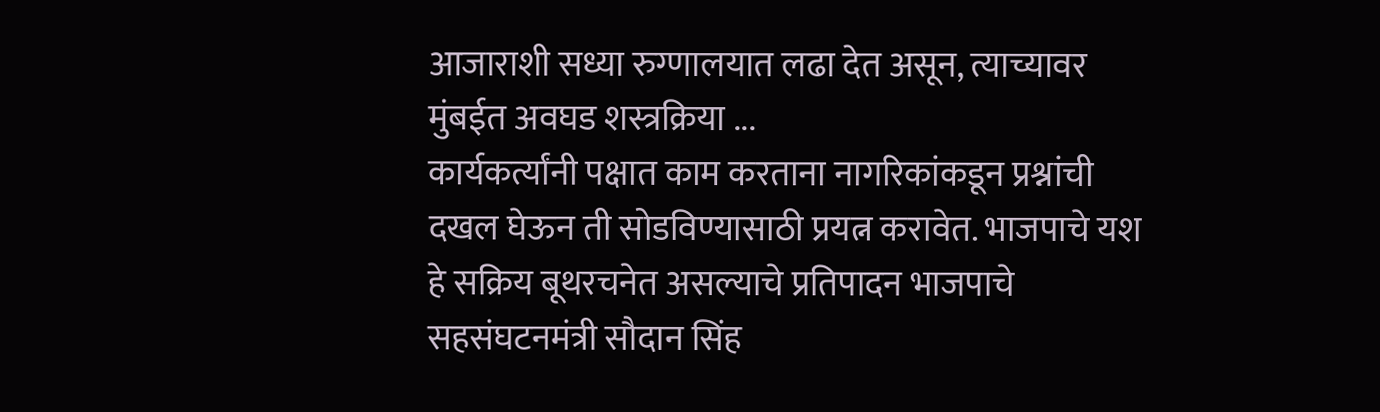आजाराशी सध्या रुग्णालयात लढा देत असून, त्याच्यावर मुंबईत अवघड शस्त्रक्रिया ...
कार्यकर्त्यांनी पक्षात काम करताना नागरिकांकडून प्रश्नांची दखल घेऊन ती सोडविण्यासाठी प्रयत्न करावेत. भाजपाचे यश हे सक्रिय बूथरचनेत असल्याचे प्रतिपादन भाजपाचे सहसंघटनमंत्री सौदान सिंह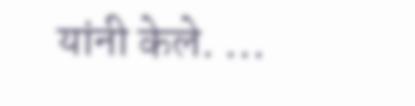यांनी केले. ...